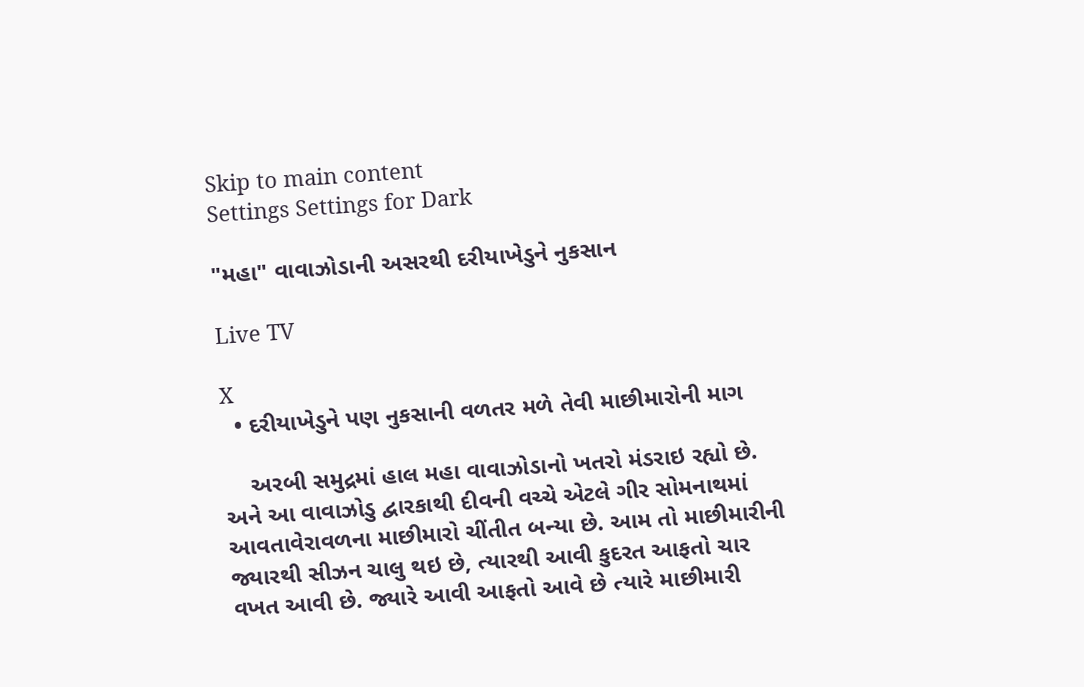Skip to main content
Settings Settings for Dark

"મહા" વાવાઝોડાની અસરથી દરીયાખેડુને નુકસાન

Live TV

X
  • દરીયાખેડુને પણ નુકસાની વળતર મળે તેવી માછીમારોની માગ

    અરબી સમુદ્રમાં હાલ મહા વાવાઝોડાનો ખતરો મંડરાઇ રહ્યો છે. અને આ વાવાઝોડુ દ્વારકાથી દીવની વચ્ચે એટલે ગીર સોમનાથમાં આવતાવેરાવળના માછીમારો ચીંતીત બન્યા છે. આમ તો માછીમારીની જ્યારથી સીઝન ચાલુ થઇ છે, ત્યારથી આવી કુદરત આફતો ચાર વખત આવી છે. જ્યારે આવી આફતો આવે છે ત્યારે માછીમારી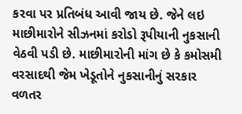કરવા પર પ્રતિબંધ આવી જાય છે. જેને લઇ માછીમારોને સીઝનમાં કરોડો રૂપીયાની નુકસાની વેઠવી પડી છે. માછીમારોની માંગ છે કે કમોસમી વરસાદથી જેમ ખેડૂતોને નુકસાનીનું સરકાર વળતર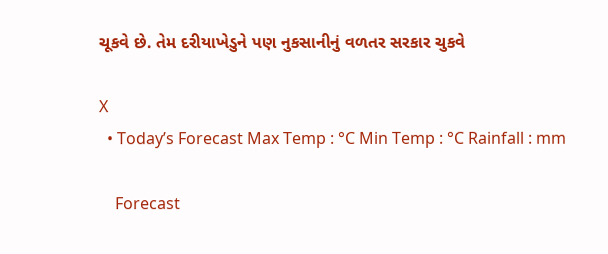ચૂકવે છે. તેમ દરીયાખેડુને પણ નુકસાનીનું વળતર સરકાર ચુકવે

X
  • Today’s Forecast Max Temp : °C Min Temp : °C Rainfall : mm

    Forecast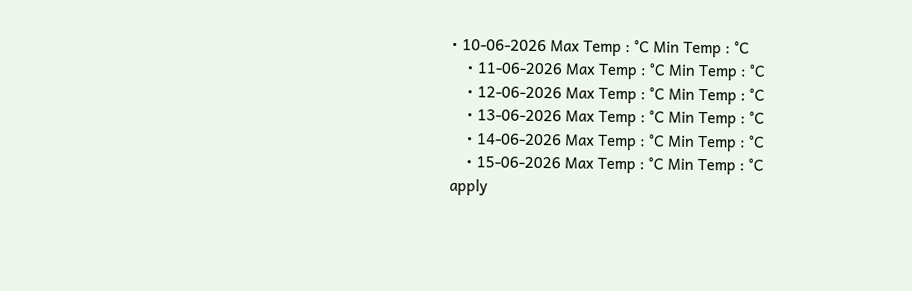• 10-06-2026 Max Temp : °C Min Temp : °C
    • 11-06-2026 Max Temp : °C Min Temp : °C
    • 12-06-2026 Max Temp : °C Min Temp : °C
    • 13-06-2026 Max Temp : °C Min Temp : °C
    • 14-06-2026 Max Temp : °C Min Temp : °C
    • 15-06-2026 Max Temp : °C Min Temp : °C
apply